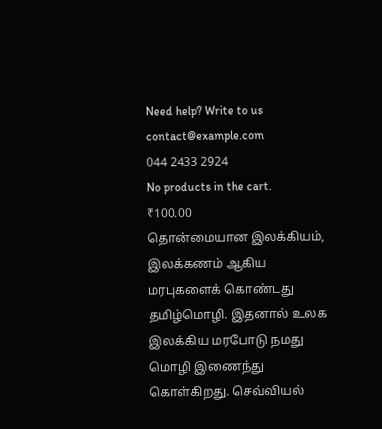Need help? Write to us contact@example.com
044 2433 2924
No products in the cart.
₹100.00
தொன்மையான இலக்கியம், இலக்கணம் ஆகிய மரபுகளைக் கொண்டது தமிழ்மொழி. இதனால் உலக இலக்கிய மரபோடு நமது மொழி இணைந்து கொள்கிறது. செவ்வியல்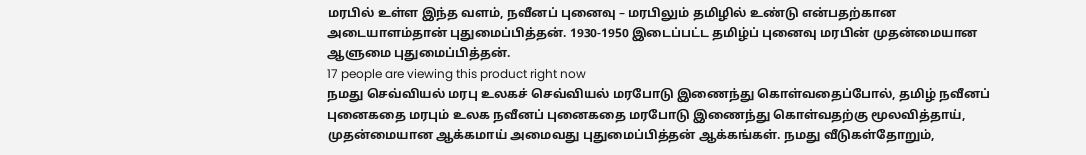மரபில் உள்ள இந்த வளம், நவீனப் புனைவு – மரபிலும் தமிழில் உண்டு என்பதற்கான அடையாளம்தான் புதுமைப்பித்தன். 1930-1950 இடைப்பட்ட தமிழ்ப் புனைவு மரபின் முதன்மையான ஆளுமை புதுமைப்பித்தன்.
17 people are viewing this product right now
நமது செவ்வியல் மரபு உலகச் செவ்வியல் மரபோடு இணைந்து கொள்வதைப்போல், தமிழ் நவீனப் புனைகதை மரபும் உலக நவீனப் புனைகதை மரபோடு இணைந்து கொள்வதற்கு மூலவித்தாய், முதன்மையான ஆக்கமாய் அமைவது புதுமைப்பித்தன் ஆக்கங்கள். நமது வீடுகள்தோறும்,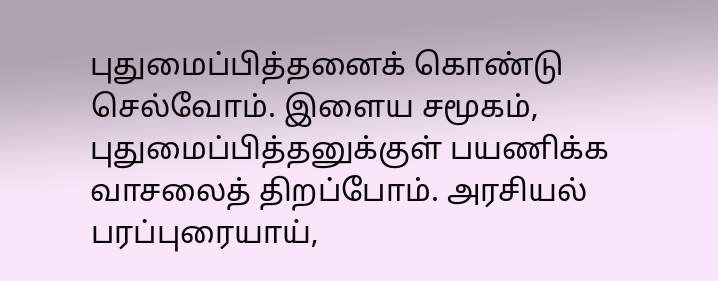புதுமைப்பித்தனைக் கொண்டு செல்வோம். இளைய சமூகம், புதுமைப்பித்தனுக்குள் பயணிக்க வாசலைத் திறப்போம். அரசியல் பரப்புரையாய்,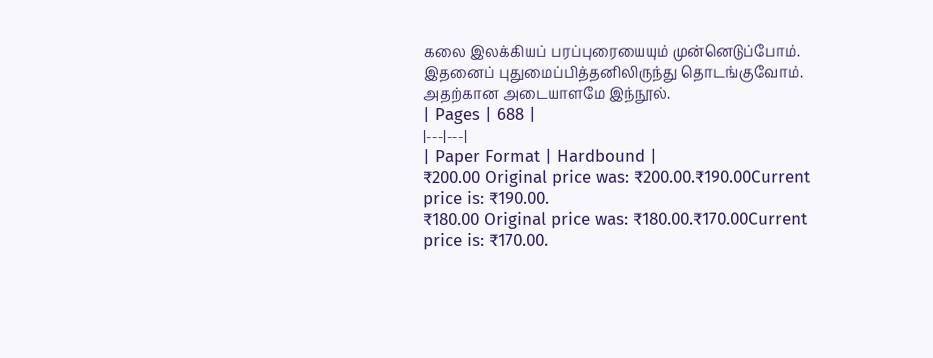கலை இலக்கியப் பரப்புரையையும் முன்னெடுப்போம். இதனைப் புதுமைப்பித்தனிலிருந்து தொடங்குவோம். அதற்கான அடையாளமே இந்நூல்.
| Pages | 688 |
|---|---|
| Paper Format | Hardbound |
₹200.00 Original price was: ₹200.00.₹190.00Current price is: ₹190.00.
₹180.00 Original price was: ₹180.00.₹170.00Current price is: ₹170.00.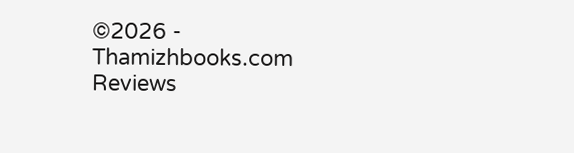©2026 - Thamizhbooks.com
Reviews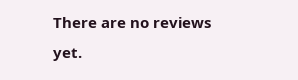There are no reviews yet.